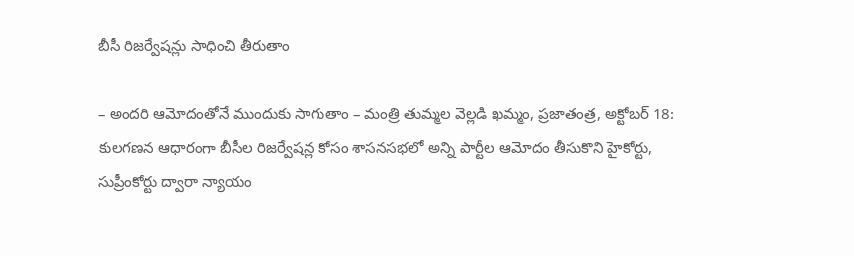బీసీ రిజర్వేషన్లు సాధించి తీరుతాం

– అందరి ఆమోదంతోనే ముందుకు సాగుతాం – మంత్రి తుమ్మల వెల్లడి ఖమ్మం, ప్రజాతంత్ర, అక్టోబర్ 18: కులగణన ఆధారంగా బీసీల రిజర్వేషన్ల కోసం శాసనసభలో అన్ని పార్టీల ఆమోదం తీసుకొని హైకోర్టు, సుప్రీంకోర్టు ద్వారా న్యాయం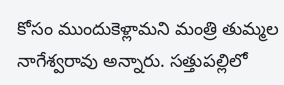కోసం ముందుకెళ్లామని మంత్రి తుమ్మల నాగేశ్వరావు అన్నారు. సత్తుపల్లిలో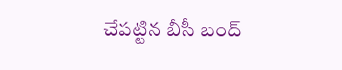చేపట్టిన బీసీ బంద్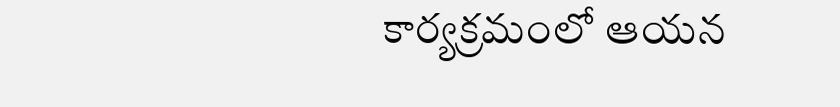కార్యక్రమంలో ఆయన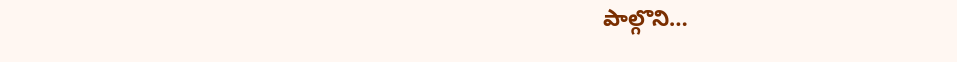పాల్గొని…